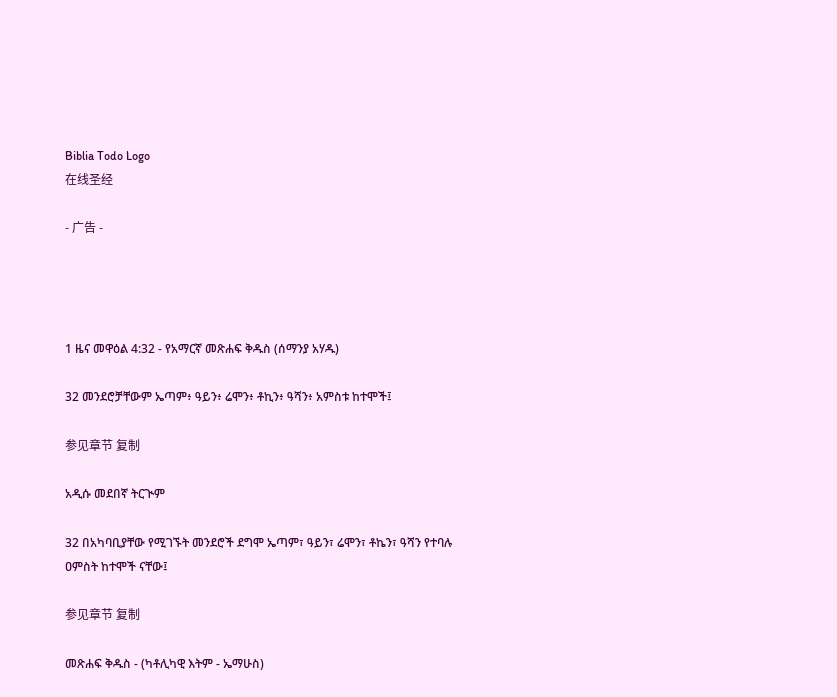Biblia Todo Logo
在线圣经

- 广告 -




1 ዜና መዋዕል 4:32 - የአማርኛ መጽሐፍ ቅዱስ (ሰማንያ አሃዱ)

32 መንደሮቻቸውም ኤጣም፥ ዓይን፥ ሬሞን፥ ቶኪን፥ ዓሻን፥ አምስቱ ከተሞች፤

参见章节 复制

አዲሱ መደበኛ ትርጒም

32 በአካባቢያቸው የሚገኙት መንደሮች ደግሞ ኤጣም፣ ዓይን፣ ሬሞን፣ ቶኬን፣ ዓሻን የተባሉ ዐምስት ከተሞች ናቸው፤

参见章节 复制

መጽሐፍ ቅዱስ - (ካቶሊካዊ እትም - ኤማሁስ)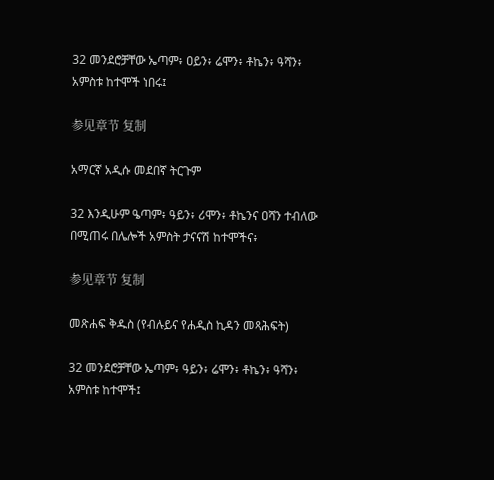32 መንደሮቻቸው ኤጣም፥ ዐይን፥ ሬሞን፥ ቶኬን፥ ዓሻን፥ አምስቱ ከተሞች ነበሩ፤

参见章节 复制

አማርኛ አዲሱ መደበኛ ትርጉም

32 እንዲሁም ዔጣም፥ ዓይን፥ ሪሞን፥ ቶኬንና ዐሻን ተብለው በሚጠሩ በሌሎች አምስት ታናናሽ ከተሞችና፥

参见章节 复制

መጽሐፍ ቅዱስ (የብሉይና የሐዲስ ኪዳን መጻሕፍት)

32 መንደሮቻቸው ኤጣም፥ ዓይን፥ ሬሞን፥ ቶኬን፥ ዓሻን፥ አምስቱ ከተሞች፤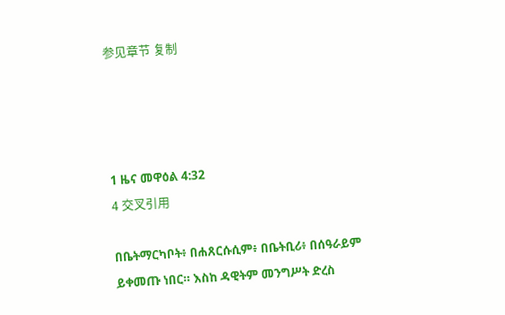参见章节 复制




1 ዜና መዋዕል 4:32
4 交叉引用

በቤትማርካቦት፥ በሐጸርሱሲም፥ በቤትቢሪ፥ በሰዓራይም ይቀመጡ ነበር። እስከ ዳዊትም መንግሥት ድረስ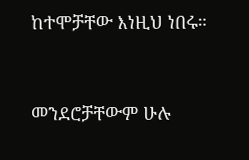ከተሞቻቸው እነዚህ ነበሩ።


መንደሮቻቸውም ሁሉ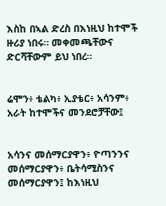እስከ በኣል ድረስ በእነዚህ ከተሞች ዙሪያ ነበሩ። መቀመጫቸውና ድርሻቸውም ይህ ነበረ።


ሬሞን፥ ቴልካ፥ ኢያቴር፥ አሳንም፥ አራት ከተሞችና መንደሮቻቸው፤


አሳንና መሰማርያዋን፥ ዮጣንንና መሰማርያዋን፥ ቤትሳሚስንና መሰማርያዋን፤ ከእነዚህ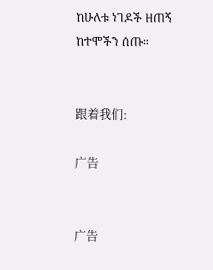ከሁለቱ ነገዶች ዘጠኝ ከተሞችን ሰጡ።


跟着我们:

广告


广告